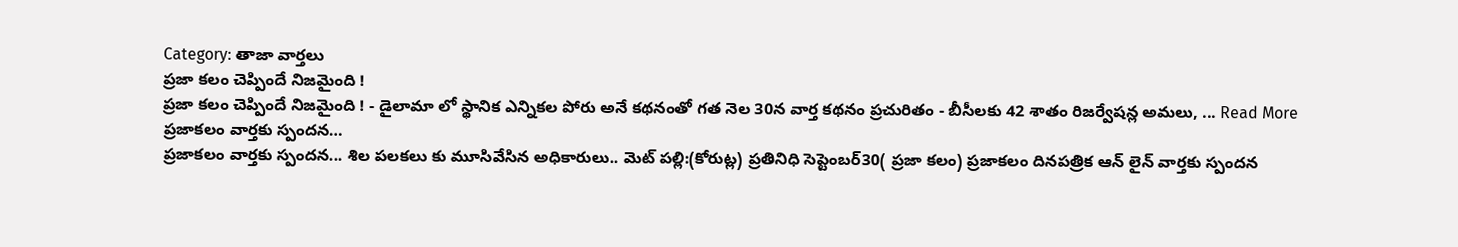Category: తాజా వార్తలు
ప్రజా కలం చెప్పిందే నిజమైంది !
ప్రజా కలం చెప్పిందే నిజమైంది ! - డైలామా లో స్థానిక ఎన్నికల పోరు అనే కథనంతో గత నెల 30న వార్త కథనం ప్రచురితం - బీసీలకు 42 శాతం రిజర్వేషన్ల అమలు, ... Read More
ప్రజాకలం వార్తకు స్పందన…
ప్రజాకలం వార్తకు స్పందన... శిల పలకలు కు మూసివేసిన అధికారులు.. మెట్ పల్లి:(కోరుట్ల) ప్రతినిధి సెప్టెంబర్30( ప్రజా కలం) ప్రజాకలం దినపత్రిక ఆన్ లైన్ వార్తకు స్పందన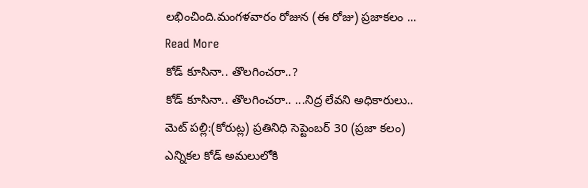లభించింది.మంగళవారం రోజున (ఈ రోజు) ప్రజాకలం ... Read More
కోడ్ కూసినా.. తొలగించరా..?
కోడ్ కూసినా.. తొలగించరా.. ...నిద్ర లేవని అధికారులు.. మెట్ పల్లి:(కోరుట్ల) ప్రతినిధి సెప్టెంబర్ 30 (ప్రజా కలం) ఎన్నికల కోడ్ అమలులోకి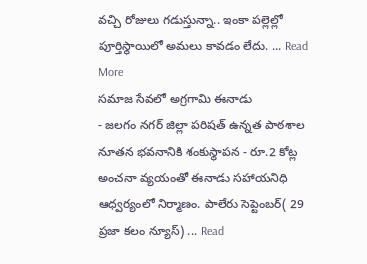వచ్చి రోజులు గడుస్తున్నా.. ఇంకా పల్లెల్లో పూర్తిస్థాయిలో అమలు కావడం లేదు. ... Read More
సమాజ సేవలో అగ్రగామి ఈనాడు
- జలగం నగర్ జిల్లా పరిషత్ ఉన్నత పాఠశాల నూతన భవనానికి శంకుస్థాపన - రూ.2 కోట్ల అంచనా వ్యయంతో ఈనాడు సహాయనిధి ఆధ్వర్యంలో నిర్మాణం. పాలేరు సెప్టెంబర్( 29 ప్రజా కలం న్యూస్) ... Read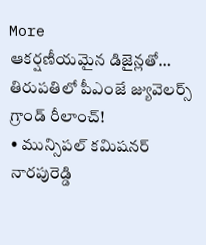More
ఆకర్షణీయమైన డిజైన్లతో… తిరుపతిలో పీఎంజే జ్యువెలర్స్ గ్రాండ్ రీలాంచ్!
• మున్సిపల్ కమిషనర్ నారపురెడ్డి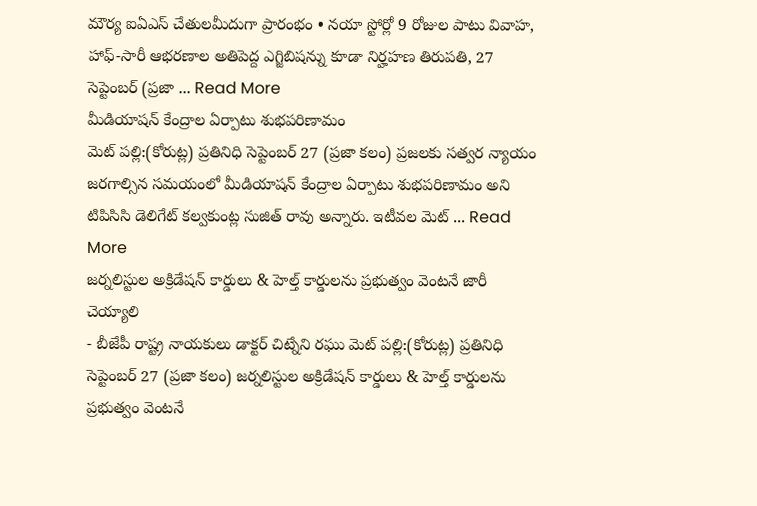మౌర్య ఐఏఎస్ చేతులమీదుగా ప్రారంభం • నయా స్టోర్లో 9 రోజుల పాటు వివాహ, హాఫ్-సారీ ఆభరణాల అతిపెద్ద ఎగ్జిబిషన్ను కూడా నిర్హహణ తిరుపతి, 27 సెప్టెంబర్ (ప్రజా ... Read More
మీడియాషన్ కేంద్రాల ఏర్పాటు శుభపరిణామం
మెట్ పల్లి:(కోరుట్ల) ప్రతినిధి సెప్టెంబర్ 27 (ప్రజా కలం) ప్రజలకు సత్వర న్యాయం జరగాల్సిన సమయంలో మీడియాషన్ కేంద్రాల ఏర్పాటు శుభపరిణామం అని టిపిసిసి డెలిగేట్ కల్వకుంట్ల సుజిత్ రావు అన్నారు. ఇటీవల మెట్ ... Read More
జర్నలిస్టుల అక్రిడేషన్ కార్డులు & హెల్త్ కార్డులను ప్రభుత్వం వెంటనే జారీ చెయ్యాలి
- బీజేపీ రాష్ట్ర నాయకులు డాక్టర్ చిట్నేని రఘు మెట్ పల్లి:(కోరుట్ల) ప్రతినిధి సెప్టెంబర్ 27 (ప్రజా కలం) జర్నలిస్టుల అక్రిడేషన్ కార్డులు & హెల్త్ కార్డులను ప్రభుత్వం వెంటనే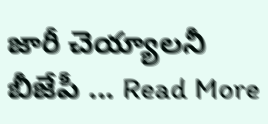జారీ చెయ్యాలనీ బీజేపీ ... Read More